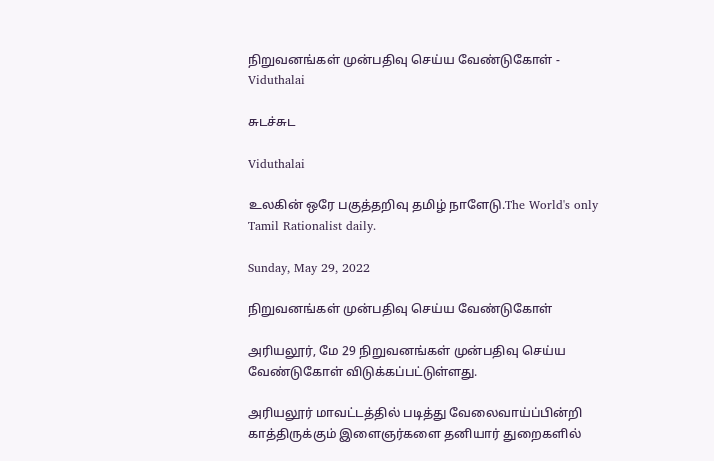நிறுவனங்கள் முன்பதிவு செய்ய வேண்டுகோள் - Viduthalai

சுடச்சுட

Viduthalai

உலகின் ஒரே பகுத்தறிவு தமிழ் நாளேடு.The World's only Tamil Rationalist daily.

Sunday, May 29, 2022

நிறுவனங்கள் முன்பதிவு செய்ய வேண்டுகோள்

அரியலூர், மே 29 நிறுவனங்கள் முன்பதிவு செய்ய வேண்டுகோள் விடுக்கப்பட்டுள்ளது.

அரியலூர் மாவட்டத்தில் படித்து வேலைவாய்ப்பின்றி காத்திருக்கும் இளைஞர்களை தனியார் துறைகளில்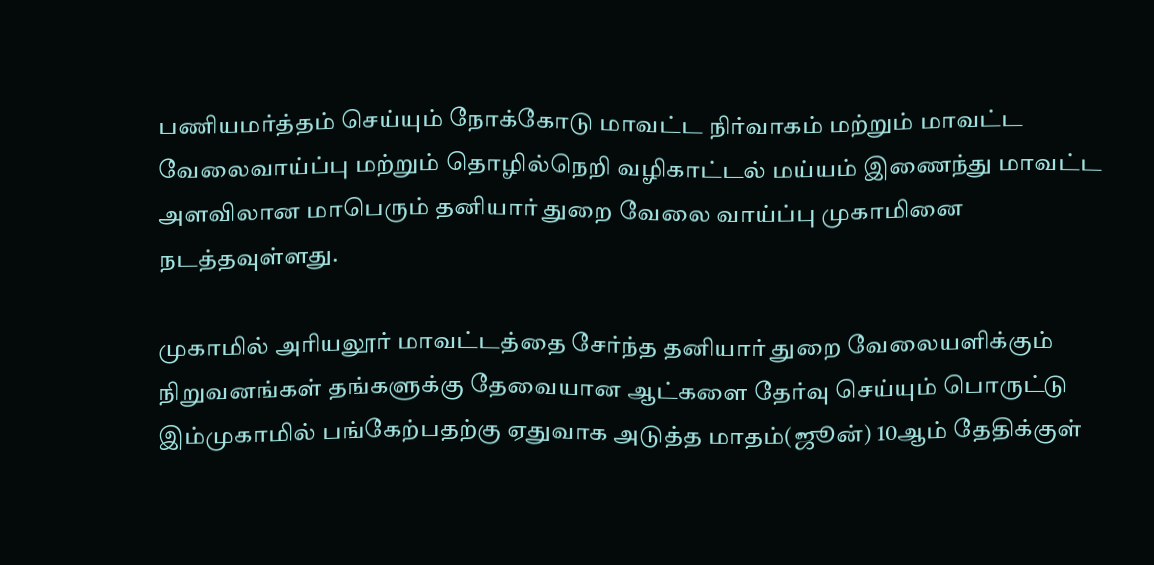பணியமர்த்தம் செய்யும் நோக்கோடு மாவட்ட நிர்வாகம் மற்றும் மாவட்ட வேலைவாய்ப்பு மற்றும் தொழில்நெறி வழிகாட்டல் மய்யம் இணைந்து மாவட்ட அளவிலான மாபெரும் தனியார் துறை வேலை வாய்ப்பு முகாமினை நடத்தவுள்ளது.

முகாமில் அரியலூர் மாவட்டத்தை சேர்ந்த தனியார் துறை வேலையளிக்கும் நிறுவனங்கள் தங்களுக்கு தேவையான ஆட்களை தேர்வு செய்யும் பொருட்டு இம்முகாமில் பங்கேற்பதற்கு ஏதுவாக அடுத்த மாதம்(ஜூன்) 10ஆம் தேதிக்குள்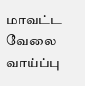மாவட்ட வேலை வாய்ப்பு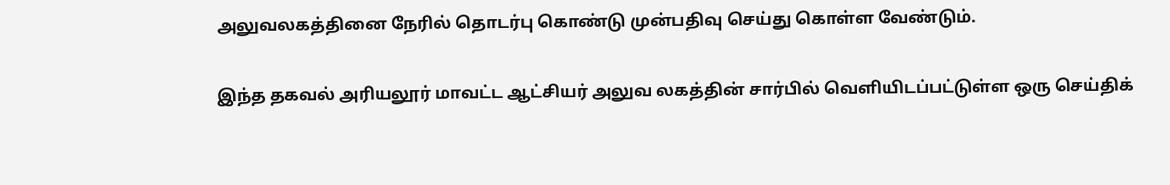அலுவலகத்தினை நேரில் தொடர்பு கொண்டு முன்பதிவு செய்து கொள்ள வேண்டும்.

இந்த தகவல் அரியலூர் மாவட்ட ஆட்சியர் அலுவ லகத்தின் சார்பில் வெளியிடப்பட்டுள்ள ஒரு செய்திக்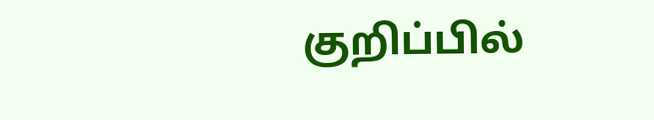குறிப்பில்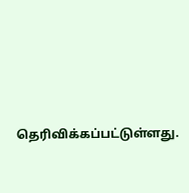தெரிவிக்கப்பட்டுள்ளது.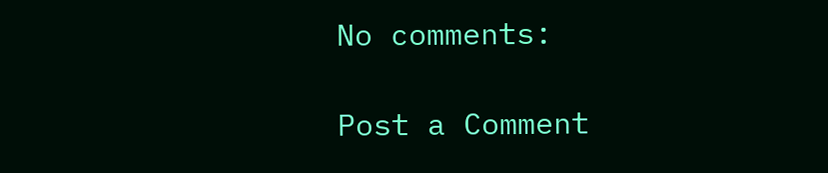No comments:

Post a Comment